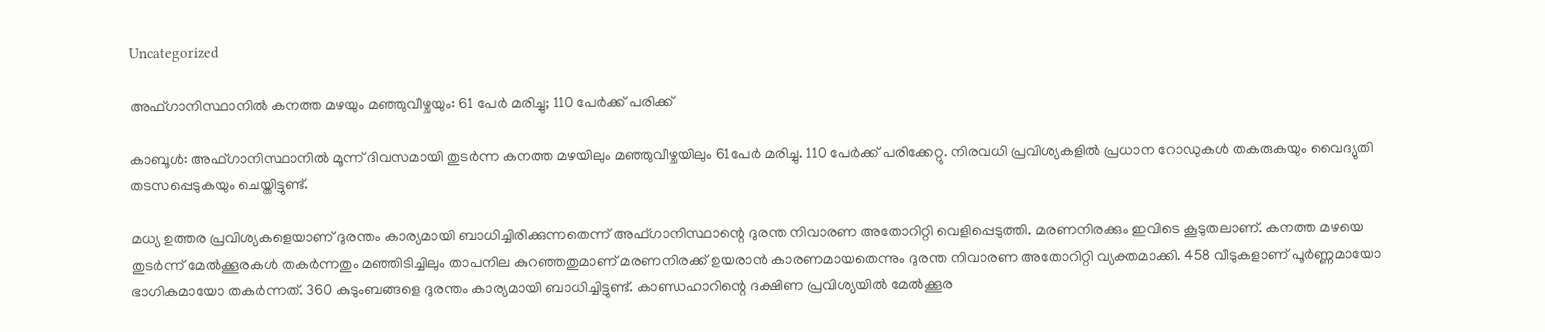Uncategorized

അഫ്ഗാനിസ്ഥാനിൽ കനത്ത മഴയും മഞ്ഞുവീഴ്ചയും: 61 പേർ മരിച്ചു; 110 പേർക്ക് പരിക്ക്

കാബൂൾ: അഫ്ഗാനിസ്ഥാനിൽ മൂന്ന് ദിവസമായി തുടർന്ന കനത്ത മഴയിലും മഞ്ഞുവീഴ്ചയിലും 61പേർ മരിച്ചു. 110 പേർക്ക് പരിക്കേറ്റു. നിരവധി പ്രവിശ്യകളിൽ പ്രധാന റോഡുകൾ തകരുകയും വൈദ്യുതി തടസപ്പെടുകയും ചെയ്തിട്ടുണ്ട്.

മധ്യ ഉത്തര പ്രവിശ്യകളെയാണ് ദുരന്തം കാര്യമായി ബാധിച്ചിരിക്കുന്നതെന്ന് അഫ്ഗാനിസ്ഥാന്റെ ദുരന്ത നിവാരണ അതോറിറ്റി വെളിപ്പെടുത്തി. മരണനിരക്കും ഇവിടെ കൂടുതലാണ്. കനത്ത മഴയെ തുടർന്ന് മേൽക്കൂരകൾ തകർന്നതും മഞ്ഞിടിച്ചിലും താപനില കുറഞ്ഞതുമാണ് മരണനിരക്ക് ഉയരാൻ കാരണമായതെന്നും ദുരന്ത നിവാരണ അതോറിറ്റി വ്യക്തമാക്കി. 458 വീടുകളാണ് പൂർണ്ണമായോ ഭാഗികമായോ തകർന്നത്. 360 കുടുംബങ്ങളെ ദുരന്തം കാര്യമായി ബാധിച്ചിട്ടുണ്ട്. കാണ്ഡഹാറിന്റെ ദക്ഷിണ പ്രവിശ്യയിൽ മേൽക്കൂര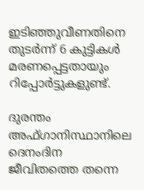ഇടിഞ്ഞുവീണതിനെ തുടർന്ന് 6 കുട്ടികൾ മരണപ്പെട്ടതായും റിപ്പോർട്ടുകളുണ്ട്.

ദുരന്തം അഫ്ഗാനിസ്ഥാനിലെ ദെനംദിന ജീവിതത്തെ തന്നെ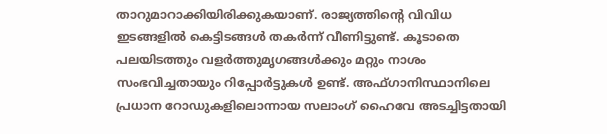താറുമാറാക്കിയിരിക്കുകയാണ്. രാജ്യത്തിന്റെ വിവിധ ഇടങ്ങളിൽ കെട്ടിടങ്ങൾ തകർന്ന് വീണിട്ടുണ്ട്. കൂടാതെ പലയിടത്തും വളർത്തുമൃഗങ്ങൾക്കും മറ്റും നാശം സംഭവിച്ചതായും റിപ്പോർട്ടുകൾ ഉണ്ട്. അഫ്ഗാനിസ്ഥാനിലെ പ്രധാന റോഡുകളിലൊന്നായ സലാംഗ് ഹൈവേ അടച്ചിട്ടതായി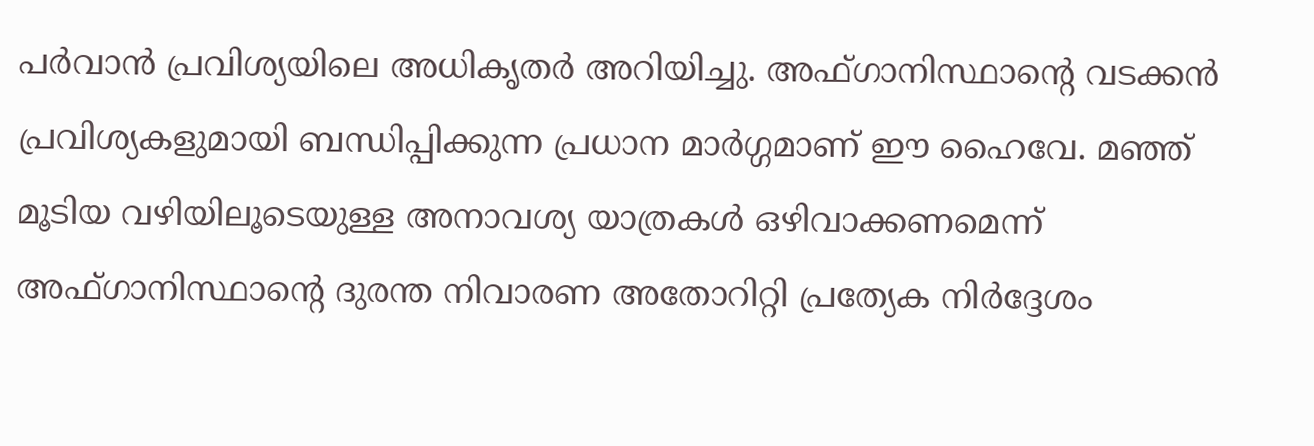പർവാൻ പ്രവിശ്യയിലെ അധികൃതർ അറിയിച്ചു. അഫ്ഗാനിസ്ഥാന്‍റെ വടക്കൻ പ്രവിശ്യകളുമായി ബന്ധിപ്പിക്കുന്ന പ്രധാന മാർഗ്ഗമാണ് ഈ ഹൈവേ. മഞ്ഞ് മൂടിയ വഴിയിലൂടെയുള്ള അനാവശ്യ യാത്രകൾ ഒഴിവാക്കണമെന്ന് അഫ്ഗാനിസ്ഥാന്റെ ദുരന്ത നിവാരണ അതോറിറ്റി പ്രത്യേക നിർദ്ദേശം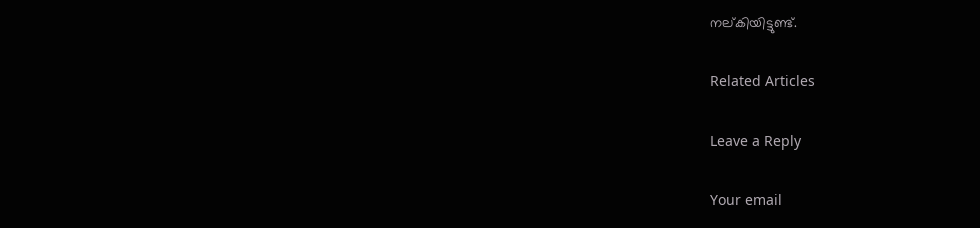നല്കിയിട്ടുണ്ട്.

Related Articles

Leave a Reply

Your email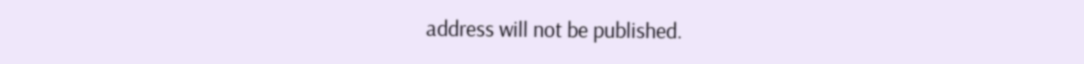address will not be published.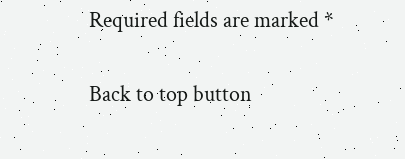Required fields are marked *

Back to top button